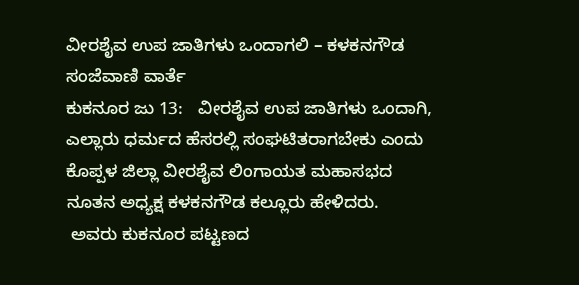ವೀರಶೈವ ಉಪ ಜಾತಿಗಳು ಒಂದಾಗಲಿ – ಕಳಕನಗೌಡ
ಸಂಜೆವಾಣಿ ವಾರ್ತೆ
ಕುಕನೂರ ಜು 13:   ವೀರಶೈವ ಉಪ ಜಾತಿಗಳು ಒಂದಾಗಿ, ಎಲ್ಲಾರು ಧರ್ಮದ ಹೆಸರಲ್ಲಿ ಸಂಘಟಿತರಾಗಬೇಕು ಎಂದು  ಕೊಪ್ಪಳ ಜಿಲ್ಲಾ ವೀರಶೈವ ಲಿಂಗಾಯತ ಮಹಾಸಭದ ನೂತನ ಅಧ್ಯಕ್ಷ ಕಳಕನಗೌಡ ಕಲ್ಲೂರು ಹೇಳಿದರು.
 ಅವರು ಕುಕನೂರ ಪಟ್ಟಣದ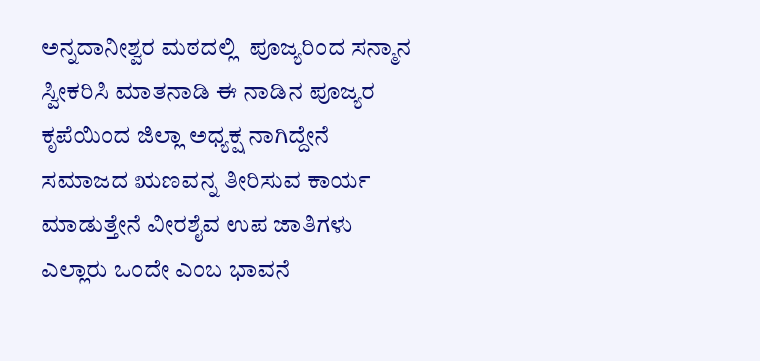ಅನ್ನದಾನೀಶ್ವರ ಮಠದಲ್ಲಿ  ಪೂಜ್ಯರಿಂದ ಸನ್ಮಾನ ಸ್ವೀಕರಿಸಿ ಮಾತನಾಡಿ ಈ ನಾಡಿನ ಪೂಜ್ಯರ ಕೃಪೆಯಿಂದ ಜಿಲ್ಲಾ ಅಧ್ಯಕ್ಷ ನಾಗಿದ್ದೇನೆ ಸಮಾಜದ ಋಣವನ್ನ ತೀರಿಸುವ ಕಾರ್ಯ ಮಾಡುತ್ತೇನೆ ವೀರಶೈವ ಉಪ ಜಾತಿಗಳು ಎಲ್ಲಾರು ಒಂದೇ ಎಂಬ ಭಾವನೆ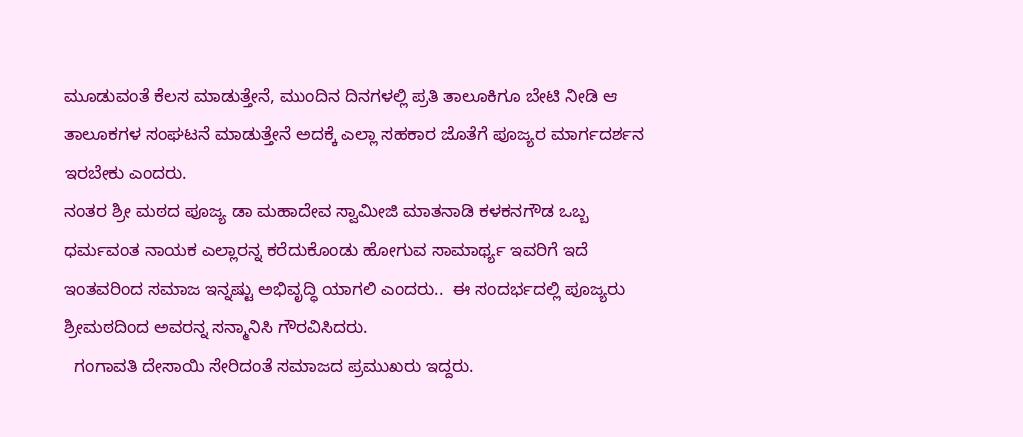ಮೂಡುವಂತೆ ಕೆಲಸ ಮಾಡುತ್ತೇನೆ, ಮುಂದಿನ ದಿನಗಳಲ್ಲಿ ಪ್ರತಿ ತಾಲೂಕಿಗೂ ಬೇಟಿ ನೀಡಿ ಆ ತಾಲೂಕಗಳ ಸಂಘಟನೆ ಮಾಡುತ್ತೇನೆ ಅದಕ್ಕೆ ಎಲ್ಲಾ ಸಹಕಾರ ಜೊತೆಗೆ ಪೂಜ್ಯರ ಮಾರ್ಗದರ್ಶನ ಇರಬೇಕು ಎಂದರು.
ನಂತರ ಶ್ರೀ ಮಠದ ಪೂಜ್ಯ ಡಾ ಮಹಾದೇವ ಸ್ವಾಮೀಜಿ ಮಾತನಾಡಿ ಕಳಕನಗೌಡ ಒಬ್ಬ ಧರ್ಮವಂತ ನಾಯಕ ಎಲ್ಲಾರನ್ನ ಕರೆದುಕೊಂಡು ಹೋಗುವ ಸಾಮಾರ್ಥ್ಯ ಇವರಿಗೆ ಇದೆ ಇಂತವರಿಂದ ಸಮಾಜ ಇನ್ನಷ್ಟು ಅಭಿವೃದ್ಧಿ ಯಾಗಲಿ ಎಂದರು..  ಈ ಸಂದರ್ಭದಲ್ಲಿ ಪೂಜ್ಯರು ಶ್ರೀಮಠದಿಂದ ಅವರನ್ನ ಸನ್ಮಾನಿಸಿ ಗೌರವಿಸಿದರು.
  ಗಂಗಾವತಿ ದೇಸಾಯಿ ಸೇರಿದಂತೆ ಸಮಾಜದ ಪ್ರಮುಖರು ಇದ್ದರು.